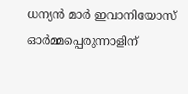ധന്യന്‍ മാര്‍ ഇവാനിയോസ് ഓര്‍മ്മപ്പെരുന്നാളിന്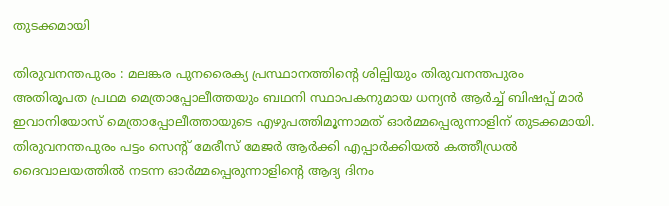തുടക്കമായി

തിരുവനന്തപുരം : മലങ്കര പുനരൈക്യ പ്രസ്ഥാനത്തിന്റെ ശില്പിയും തിരുവനന്തപുരം അതിരൂപത പ്രഥമ മെത്രാപ്പോലീത്തയും ബഥനി സ്ഥാപകനുമായ ധന്യന്‍ ആര്‍ച്ച് ബിഷപ്പ് മാര്‍ ഇവാനിയോസ് മെത്രാപ്പോലീത്തായുടെ എഴുപത്തിമൂന്നാമത് ഓര്‍മ്മപ്പെരുന്നാളിന് തുടക്കമായി. തിരുവനന്തപുരം പട്ടം സെന്റ് മേരീസ് മേജര്‍ ആര്‍ക്കി എപ്പാര്‍ക്കിയല്‍ കത്തീഡ്രല്‍ ദൈവാലയത്തില്‍ നടന്ന ഓര്‍മ്മപ്പെരുന്നാളിന്റെ ആദ്യ ദിനം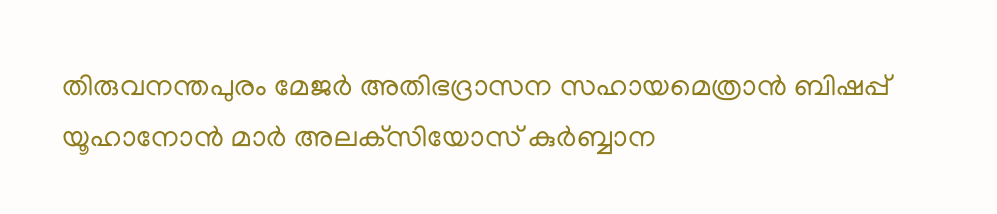തിരുവനന്തപുരം മേജര്‍ അതിഭദ്രാസന സഹായമെത്രാന്‍ ബിഷപ്പ് യൂഹാനോന്‍ മാര്‍ അലക്‌സിയോസ് കുര്‍ബ്ബാന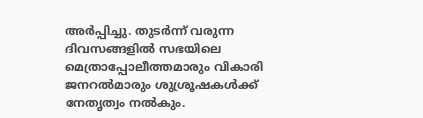അര്‍പ്പിച്ചു. തുടര്‍ന്ന് വരുന്ന ദിവസങ്ങളില്‍ സഭയിലെ മെത്രാപ്പോലീത്തമാരും വികാരി ജനറല്‍മാരും ശുശ്രൂഷകള്‍ക്ക് നേതൃത്വം നല്‍കും.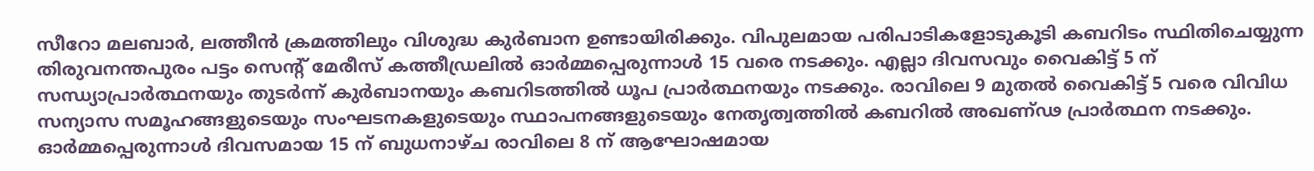സീറോ മലബാര്‍, ലത്തീന്‍ ക്രമത്തിലും വിശുദ്ധ കുര്‍ബാന ഉണ്ടായിരിക്കും. വിപുലമായ പരിപാടികളോടുകൂടി കബറിടം സ്ഥിതിചെയ്യുന്ന തിരുവനന്തപുരം പട്ടം സെന്റ് മേരീസ് കത്തീഡ്രലില്‍ ഓര്‍മ്മപ്പെരുന്നാള്‍ 15 വരെ നടക്കും. എല്ലാ ദിവസവും വൈകിട്ട് 5 ന് സന്ധ്യാപ്രാര്‍ത്ഥനയും തുടര്‍ന്ന് കുര്‍ബാനയും കബറിടത്തില്‍ ധൂപ പ്രാര്‍ത്ഥനയും നടക്കും. രാവിലെ 9 മുതല്‍ വൈകിട്ട് 5 വരെ വിവിധ സന്യാസ സമൂഹങ്ങളുടെയും സംഘടനകളുടെയും സ്ഥാപനങ്ങളുടെയും നേതൃത്വത്തില്‍ കബറില്‍ അഖണ്ഢ പ്രാര്‍ത്ഥന നടക്കും. ഓര്‍മ്മപ്പെരുന്നാള്‍ ദിവസമായ 15 ന് ബുധനാഴ്ച രാവിലെ 8 ന് ആഘോഷമായ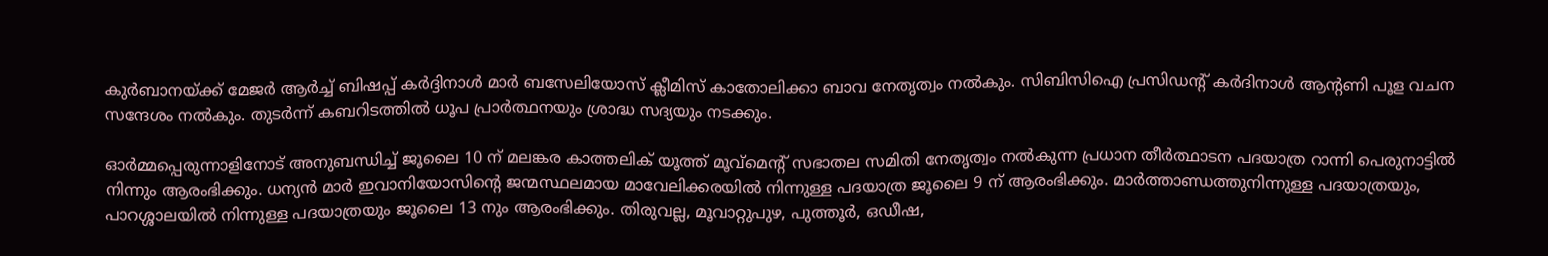കുര്‍ബാനയ്ക്ക് മേജര്‍ ആര്‍ച്ച് ബിഷപ്പ് കര്‍ദ്ദിനാള്‍ മാര്‍ ബസേലിയോസ് ക്ലീമിസ് കാതോലിക്കാ ബാവ നേതൃത്വം നല്‍കും. സിബിസിഐ പ്രസിഡന്റ് കര്‍ദിനാള്‍ ആന്റണി പൂള വചന സന്ദേശം നല്‍കും. തുടര്‍ന്ന് കബറിടത്തില്‍ ധൂപ പ്രാര്‍ത്ഥനയും ശ്രാദ്ധ സദ്യയും നടക്കും.

ഓര്‍മ്മപ്പെരുന്നാളിനോട് അനുബന്ധിച്ച് ജൂലൈ 10 ന് മലങ്കര കാത്തലിക് യൂത്ത് മൂവ്‌മെന്റ് സഭാതല സമിതി നേതൃത്വം നല്‍കുന്ന പ്രധാന തീര്‍ത്ഥാടന പദയാത്ര റാന്നി പെരുനാട്ടില്‍ നിന്നും ആരംഭിക്കും. ധന്യന്‍ മാര്‍ ഇവാനിയോസിന്റെ ജന്മസ്ഥലമായ മാവേലിക്കരയില്‍ നിന്നുള്ള പദയാത്ര ജൂലൈ 9 ന് ആരംഭിക്കും. മാര്‍ത്താണ്ഡത്തുനിന്നുള്ള പദയാത്രയും, പാറശ്ശാലയില്‍ നിന്നുള്ള പദയാത്രയും ജൂലൈ 13 നും ആരംഭിക്കും. തിരുവല്ല, മൂവാറ്റുപുഴ, പുത്തൂര്‍, ഒഡീഷ,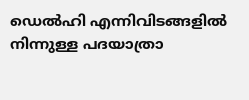ഡെല്‍ഹി എന്നിവിടങ്ങളില്‍ നിന്നുള്ള പദയാത്രാ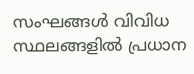സംഘങ്ങള്‍ വിവിധ സ്ഥലങ്ങളില്‍ പ്രധാന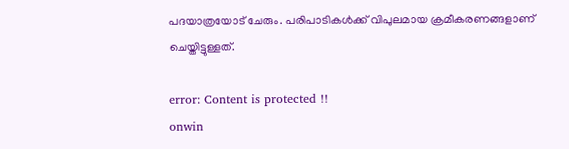പദയാത്രയോട് ചേരും. പരിപാടികള്‍ക്ക് വിപുലമായ ക്രമീകരണങ്ങളാണ് ചെയ്തിട്ടുള്ളത്.

error: Content is protected !!
onwin